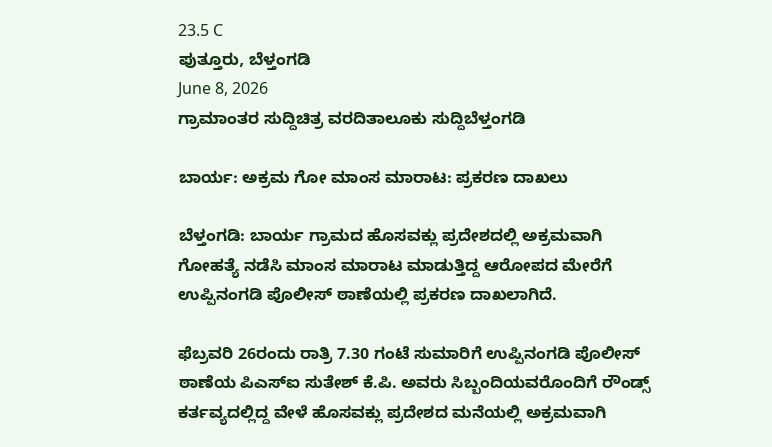23.5 C
ಪುತ್ತೂರು, ಬೆಳ್ತಂಗಡಿ
June 8, 2026
ಗ್ರಾಮಾಂತರ ಸುದ್ದಿಚಿತ್ರ ವರದಿತಾಲೂಕು ಸುದ್ದಿಬೆಳ್ತಂಗಡಿ

ಬಾರ್ಯ: ಅಕ್ರಮ ಗೋ ಮಾಂಸ ಮಾರಾಟ: ಪ್ರಕರಣ ದಾಖಲು

ಬೆಳ್ತಂಗಡಿ: ಬಾರ್ಯ ಗ್ರಾಮದ ಹೊಸವಕ್ಲು ಪ್ರದೇಶದಲ್ಲಿ ಅಕ್ರಮವಾಗಿ ಗೋಹತ್ಯೆ ನಡೆಸಿ ಮಾಂಸ ಮಾರಾಟ ಮಾಡುತ್ತಿದ್ದ ಆರೋಪದ ಮೇರೆಗೆ ಉಪ್ಪಿನಂಗಡಿ ಪೊಲೀಸ್ ಠಾಣೆಯಲ್ಲಿ ಪ್ರಕರಣ ದಾಖಲಾಗಿದೆ.

ಫೆಬ್ರವರಿ 26ರಂದು ರಾತ್ರಿ 7.30 ಗಂಟೆ ಸುಮಾರಿಗೆ ಉಪ್ಪಿನಂಗಡಿ ಪೊಲೀಸ್ ಠಾಣೆಯ ಪಿಎಸ್‌ಐ ಸುತೇಶ್ ಕೆ.ಪಿ. ಅವರು ಸಿಬ್ಬಂದಿಯವರೊಂದಿಗೆ ರೌಂಡ್ಸ್ ಕರ್ತವ್ಯದಲ್ಲಿದ್ದ ವೇಳೆ ಹೊಸವಕ್ಲು ಪ್ರದೇಶದ ಮನೆಯಲ್ಲಿ ಅಕ್ರಮವಾಗಿ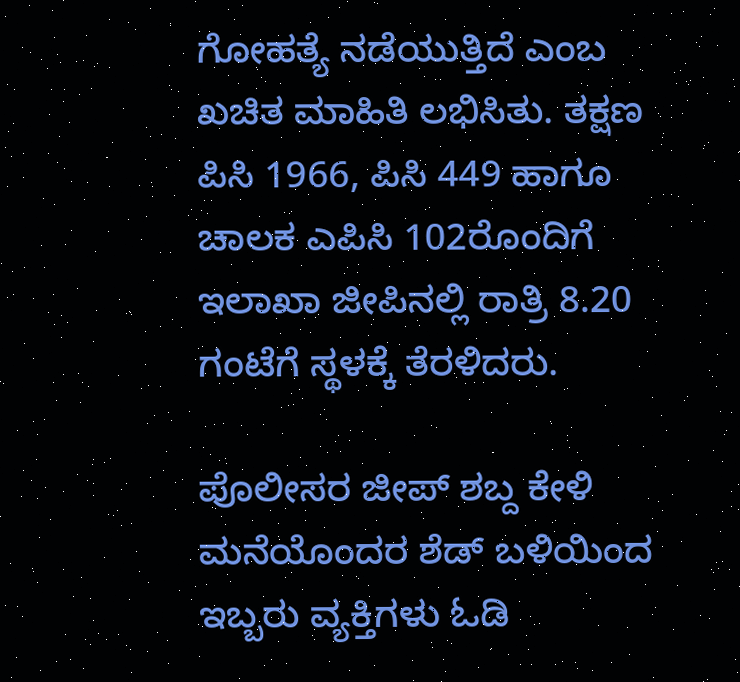ಗೋಹತ್ಯೆ ನಡೆಯುತ್ತಿದೆ ಎಂಬ ಖಚಿತ ಮಾಹಿತಿ ಲಭಿಸಿತು. ತಕ್ಷಣ ಪಿಸಿ 1966, ಪಿಸಿ 449 ಹಾಗೂ ಚಾಲಕ ಎಪಿಸಿ 102ರೊಂದಿಗೆ ಇಲಾಖಾ ಜೀಪಿನಲ್ಲಿ ರಾತ್ರಿ 8.20 ಗಂಟೆಗೆ ಸ್ಥಳಕ್ಕೆ ತೆರಳಿದರು.

ಪೊಲೀಸರ ಜೀಪ್ ಶಬ್ದ ಕೇಳಿ ಮನೆಯೊಂದರ ಶೆಡ್ ಬಳಿಯಿಂದ ಇಬ್ಬರು ವ್ಯಕ್ತಿಗಳು ಓಡಿ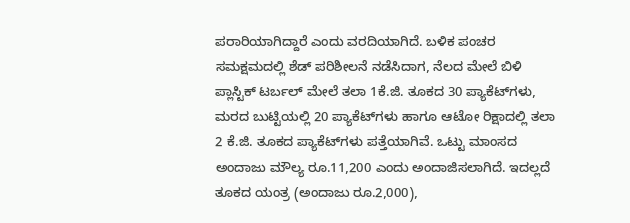ಪರಾರಿಯಾಗಿದ್ದಾರೆ ಎಂದು ವರದಿಯಾಗಿದೆ. ಬಳಿಕ ಪಂಚರ ಸಮಕ್ಷಮದಲ್ಲಿ ಶೆಡ್ ಪರಿಶೀಲನೆ ನಡೆಸಿದಾಗ, ನೆಲದ ಮೇಲೆ ಬಿಳಿ ಪ್ಲಾಸ್ಟಿಕ್ ಟರ್ಬಲ್ ಮೇಲೆ ತಲಾ 1ಕೆ.ಜಿ. ತೂಕದ 30 ಪ್ಯಾಕೆಟ್‌ಗಳು, ಮರದ ಬುಟ್ಟಿಯಲ್ಲಿ 20 ಪ್ಯಾಕೆಟ್‌ಗಳು ಹಾಗೂ ಆಟೋ ರಿಕ್ಷಾದಲ್ಲಿ ತಲಾ 2 ಕೆ.ಜಿ. ತೂಕದ ಪ್ಯಾಕೆಟ್‌ಗಳು ಪತ್ತೆಯಾಗಿವೆ. ಒಟ್ಟು ಮಾಂಸದ ಅಂದಾಜು ಮೌಲ್ಯ ರೂ.11,200 ಎಂದು ಅಂದಾಜಿಸಲಾಗಿದೆ. ಇದಲ್ಲದೆ ತೂಕದ ಯಂತ್ರ (ಅಂದಾಜು ರೂ.2,000),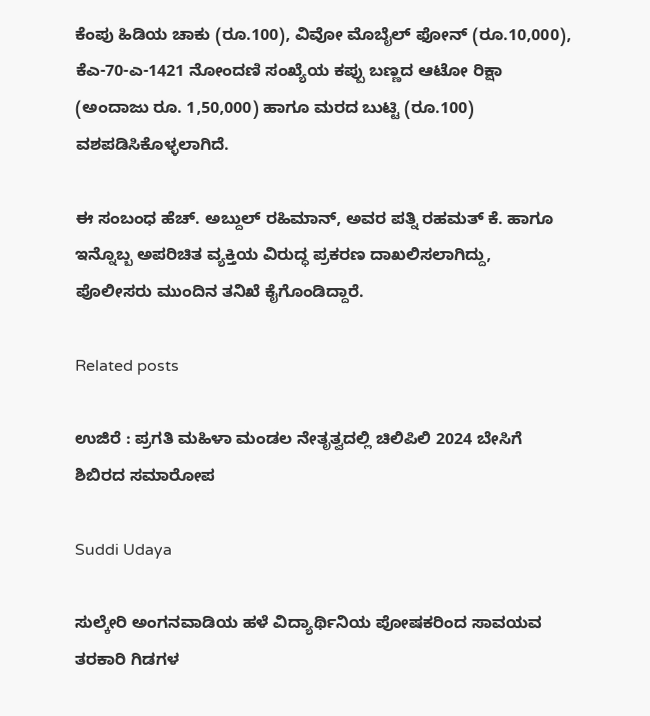ಕೆಂಪು ಹಿಡಿಯ ಚಾಕು (ರೂ.100), ವಿವೋ ಮೊಬೈಲ್ ಫೋನ್ (ರೂ.10,000), ಕೆಎ-70-ಎ-1421 ನೋಂದಣಿ ಸಂಖ್ಯೆಯ ಕಪ್ಪು ಬಣ್ಣದ ಆಟೋ ರಿಕ್ಷಾ (ಅಂದಾಜು ರೂ. 1,50,000) ಹಾಗೂ ಮರದ ಬುಟ್ಟಿ (ರೂ.100) ವಶಪಡಿಸಿಕೊಳ್ಳಲಾಗಿದೆ.

ಈ ಸಂಬಂಧ ಹೆಚ್. ಅಬ್ದುಲ್ ರಹಿಮಾನ್, ಅವರ ಪತ್ನಿ ರಹಮತ್ ಕೆ. ಹಾಗೂ ಇನ್ನೊಬ್ಬ ಅಪರಿಚಿತ ವ್ಯಕ್ತಿಯ ವಿರುದ್ಧ ಪ್ರಕರಣ ದಾಖಲಿಸಲಾಗಿದ್ದು, ಪೊಲೀಸರು ಮುಂದಿನ ತನಿಖೆ ಕೈಗೊಂಡಿದ್ದಾರೆ.

Related posts

ಉಜಿರೆ : ಪ್ರಗತಿ ಮಹಿಳಾ ಮಂಡಲ ನೇತೃತ್ವದಲ್ಲಿ ಚಿಲಿಪಿಲಿ 2024 ಬೇಸಿಗೆ ಶಿಬಿರದ ಸಮಾರೋಪ

Suddi Udaya

ಸುಲ್ಕೇರಿ ಅಂಗನವಾಡಿಯ ಹಳೆ ವಿದ್ಯಾರ್ಥಿನಿಯ ಪೋಷಕರಿಂದ ಸಾವಯವ ತರಕಾರಿ ಗಿಡಗಳ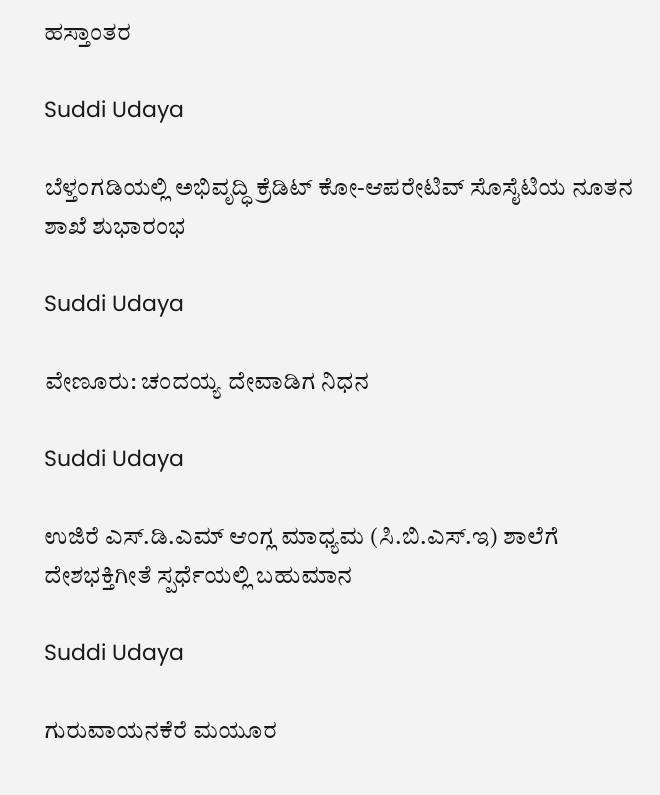ಹಸ್ತಾಂತರ

Suddi Udaya

ಬೆಳ್ತಂಗಡಿಯಲ್ಲಿ ಅಭಿವೃದ್ಧಿ ಕ್ರೆಡಿಟ್ ಕೋ-ಆಪರೇಟಿವ್ ಸೊಸೈಟಿಯ ನೂತನ ಶಾಖೆ ಶುಭಾರಂಭ

Suddi Udaya

ವೇಣೂರು: ಚಂದಯ್ಯ ದೇವಾಡಿಗ ನಿಧನ

Suddi Udaya

ಉಜಿರೆ ಎಸ್.ಡಿ.ಎಮ್ ಆಂಗ್ಲ ಮಾಧ್ಯಮ (ಸಿ.ಬಿ.ಎಸ್.ಇ) ಶಾಲೆಗೆ ದೇಶಭಕ್ತಿಗೀತೆ ಸ್ಪರ್ಧೆಯಲ್ಲಿ ಬಹುಮಾನ

Suddi Udaya

ಗುರುವಾಯನಕೆರೆ ಮಯೂರ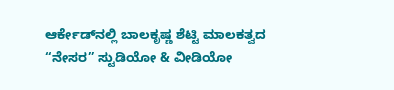ಆರ್ಕೇಡ್‌ನಲ್ಲಿ ಬಾಲಕೃಷ್ಣ ಶೆಟ್ಟಿ ಮಾಲಕತ್ವದ “ನೇಸರ” ಸ್ಟುಡಿಯೋ & ವೀಡಿಯೋ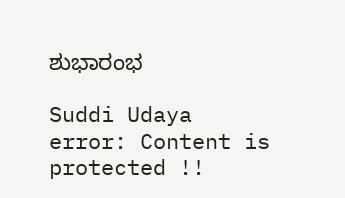ಶುಭಾರಂಭ

Suddi Udaya
error: Content is protected !!